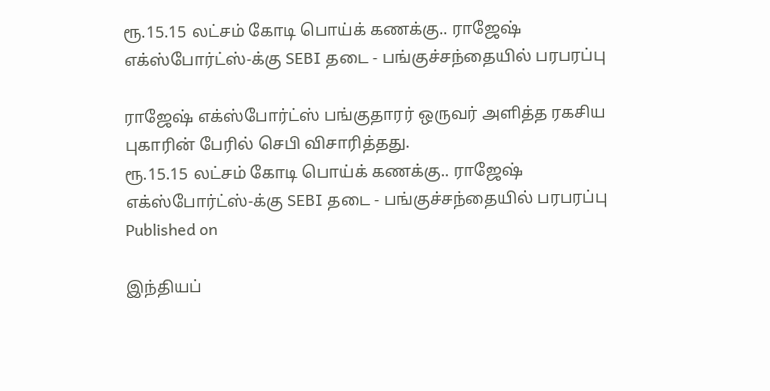ரூ.15.15 லட்சம் கோடி பொய்க் கணக்கு.. ராஜேஷ் எக்ஸ்போர்ட்ஸ்-க்கு SEBI தடை - பங்குச்சந்தையில் பரபரப்பு

ராஜேஷ் எக்ஸ்போர்ட்ஸ் பங்குதாரர் ஒருவர் அளித்த ரகசிய புகாரின் பேரில் செபி விசாரித்தது.
ரூ.15.15 லட்சம் கோடி பொய்க் கணக்கு.. ராஜேஷ் எக்ஸ்போர்ட்ஸ்-க்கு SEBI தடை - பங்குச்சந்தையில் பரபரப்பு
Published on

இந்தியப்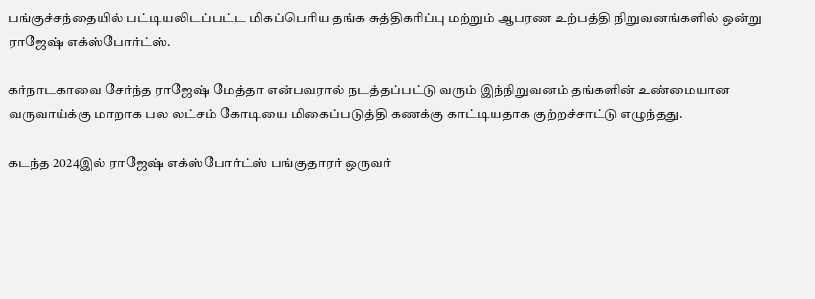பங்குச்சந்தையில் பட்டியலிடப்பட்ட மிகப்பெரிய தங்க சுத்திகரிப்பு மற்றும் ஆபரண உற்பத்தி நிறுவனங்களில் ஒன்று ராஜேஷ் எக்ஸ்போர்ட்ஸ்.

கர்நாடகாவை சேர்ந்த ராஜேஷ் மேத்தா என்பவரால் நடத்தப்பட்டு வரும் இந்நிறுவனம் தங்களின் உண்மையான வருவாய்க்கு மாறாக பல லட்சம் கோடியை மிகைப்படுத்தி கணக்கு காட்டியதாக குற்றச்சாட்டு எழுந்தது.

கடந்த 2024இல் ராஜேஷ் எக்ஸ்போர்ட்ஸ் பங்குதாரர் ஒருவர்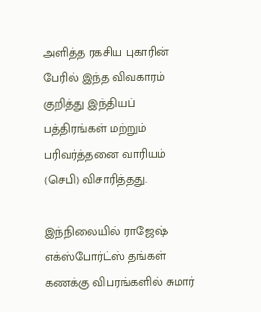அளித்த ரகசிய புகாரின் பேரில் இந்த விவகாரம் குறித்து இந்தியப் பத்திரங்கள் மற்றும் பரிவர்த்தனை வாரியம் (செபி) விசாரித்தது.

இந்நிலையில் ராஜேஷ் எக்ஸ்போர்ட்ஸ் தங்கள் கணக்கு விபரங்களில் சுமார்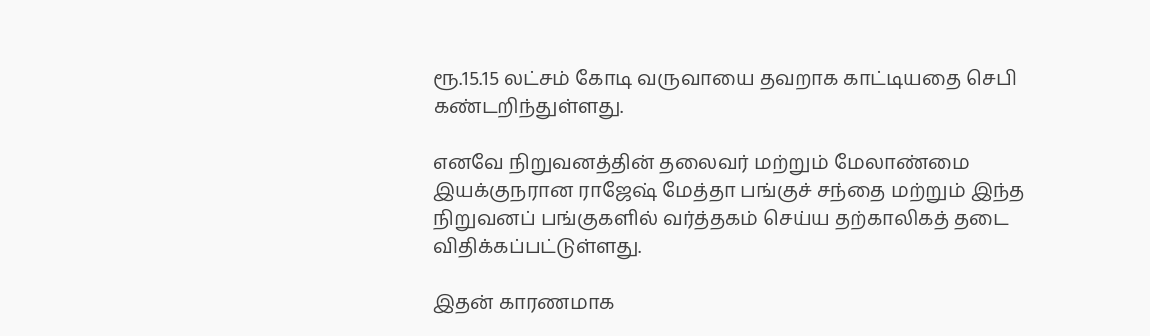ரூ.15.15 லட்சம் கோடி வருவாயை தவறாக காட்டியதை செபி கண்டறிந்துள்ளது.

எனவே நிறுவனத்தின் தலைவர் மற்றும் மேலாண்மை இயக்குநரான ராஜேஷ் மேத்தா பங்குச் சந்தை மற்றும் இந்த நிறுவனப் பங்குகளில் வர்த்தகம் செய்ய தற்காலிகத் தடை விதிக்கப்பட்டுள்ளது.

இதன் காரணமாக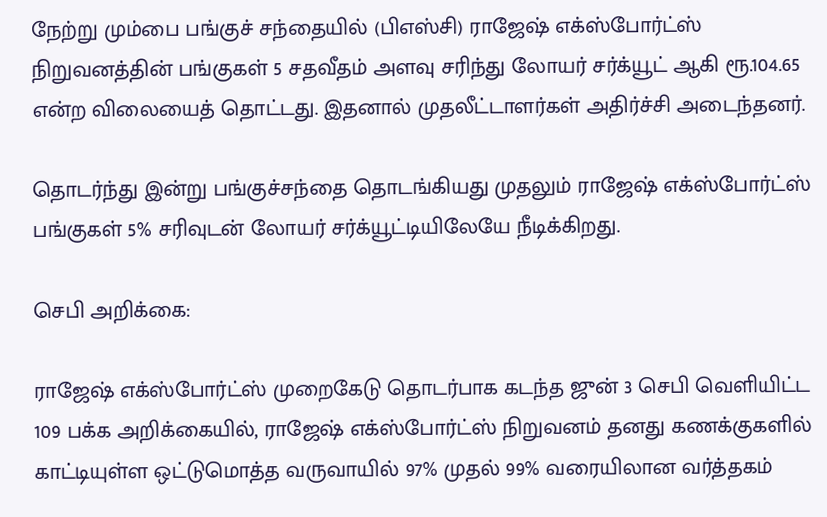நேற்று மும்பை பங்குச் சந்தையில் (பிஎஸ்சி) ராஜேஷ் எக்ஸ்போர்ட்ஸ் நிறுவனத்தின் பங்குகள் 5 சதவீதம் அளவு சரிந்து லோயர் சர்க்யூட் ஆகி ரூ.104.65 என்ற விலையைத் தொட்டது. இதனால் முதலீட்டாளர்கள் அதிர்ச்சி அடைந்தனர்.

தொடர்ந்து இன்று பங்குச்சந்தை தொடங்கியது முதலும் ராஜேஷ் எக்ஸ்போர்ட்ஸ் பங்குகள் 5% சரிவுடன் லோயர் சர்க்யூட்டியிலேயே நீடிக்கிறது.

செபி அறிக்கை:

ராஜேஷ் எக்ஸ்போர்ட்ஸ் முறைகேடு தொடர்பாக கடந்த ஜுன் 3 செபி வெளியிட்ட 109 பக்க அறிக்கையில், ராஜேஷ் எக்ஸ்போர்ட்ஸ் நிறுவனம் தனது கணக்குகளில் காட்டியுள்ள ஒட்டுமொத்த வருவாயில் 97% முதல் 99% வரையிலான வர்த்தகம்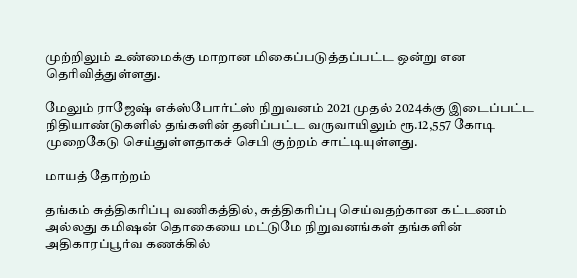முற்றிலும் உண்மைக்கு மாறான மிகைப்படுத்தப்பட்ட ஒன்று என தெரிவித்துள்ளது.

மேலும் ராஜேஷ் எக்ஸ்போர்ட்ஸ் நிறுவனம் 2021 முதல் 2024க்கு இடைப்பட்ட நிதியாண்டுகளில் தங்களின் தனிப்பட்ட வருவாயிலும் ரூ.12,557 கோடி முறைகேடு செய்துள்ளதாகச் செபி குற்றம் சாட்டியுள்ளது.

மாயத் தோற்றம்

தங்கம் சுத்திகரிப்பு வணிகத்தில், சுத்திகரிப்பு செய்வதற்கான கட்டணம் அல்லது கமிஷன் தொகையை மட்டுமே நிறுவனங்கள் தங்களின் அதிகாரப்பூர்வ கணக்கில்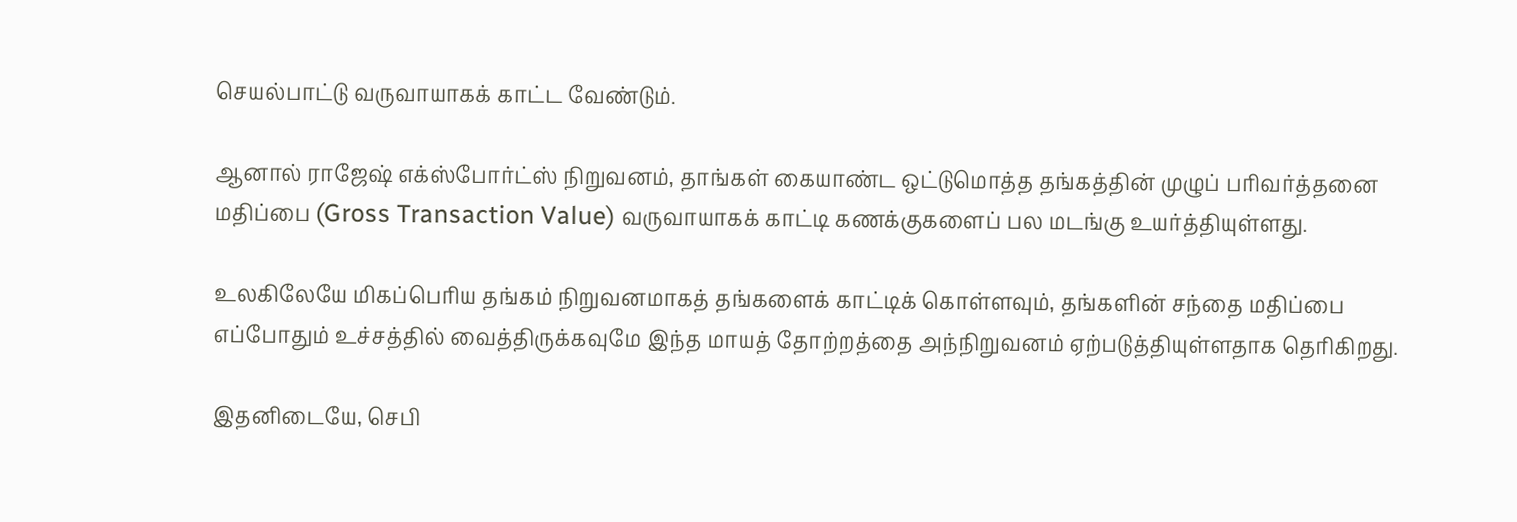செயல்பாட்டு வருவாயாகக் காட்ட வேண்டும்.

ஆனால் ராஜேஷ் எக்ஸ்போர்ட்ஸ் நிறுவனம், தாங்கள் கையாண்ட ஒட்டுமொத்த தங்கத்தின் முழுப் பரிவர்த்தனை மதிப்பை (Gross Transaction Value) வருவாயாகக் காட்டி கணக்குகளைப் பல மடங்கு உயர்த்தியுள்ளது.

உலகிலேயே மிகப்பெரிய தங்கம் நிறுவனமாகத் தங்களைக் காட்டிக் கொள்ளவும், தங்களின் சந்தை மதிப்பை எப்போதும் உச்சத்தில் வைத்திருக்கவுமே இந்த மாயத் தோற்றத்தை அந்நிறுவனம் ஏற்படுத்தியுள்ளதாக தெரிகிறது.

இதனிடையே, செபி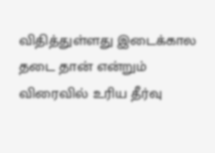விதித்துள்ளது இடைக்கால தடை தான் என்றும் விரைவில் உரிய தீர்வு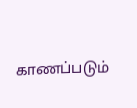காணப்படும்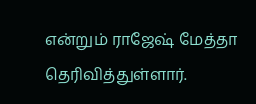என்றும் ராஜேஷ் மேத்தா தெரிவித்துள்ளார்.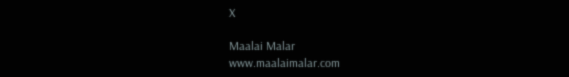X

Maalai Malar
www.maalaimalar.com